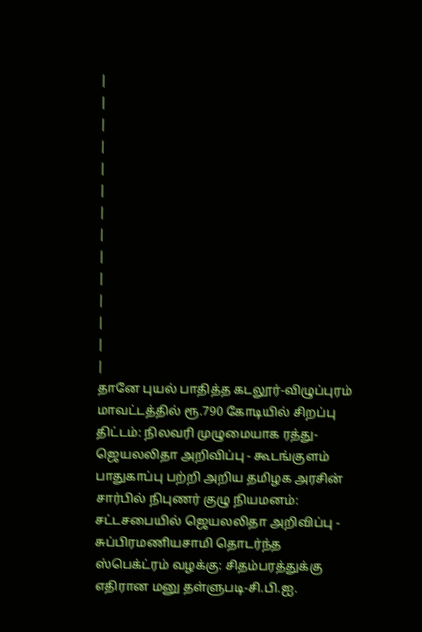|
|
|
|
|
|
|
|
|
|
|
|
|
|
தானே புயல் பாதித்த கடலூர்-விழுப்புரம் மாவட்டத்தில் ரூ.790 கோடியில் சிறப்பு திட்டம்: நிலவரி முழுமையாக ரத்து- ஜெயலலிதா அறிவிப்பு - கூடங்குளம் பாதுகாப்பு பற்றி அறிய தமிழக அரசின் சார்பில் நிபுணர் குழு நியமனம்: சட்டசபையில் ஜெயலலிதா அறிவிப்பு - சுப்பிரமணியசாமி தொடர்ந்த ஸ்பெக்ட்ரம் வழக்கு: சிதம்பரத்துக்கு எதிரான மனு தள்ளுபடி-சி.பி.ஐ.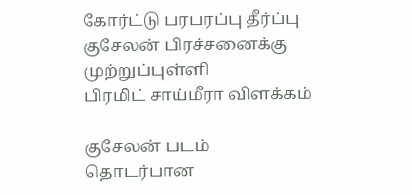கோர்ட்டு பரபரப்பு தீர்ப்பு
குசேலன் பிரச்சனைக்கு முற்றுப்புள்ளி
பிரமிட் சாய்மீரா விளக்கம்

குசேலன் படம் தொடர்பான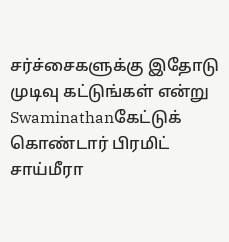சர்ச்சைகளுக்கு இதோடு முடிவு கட்டுங்கள் என்று Swaminathanகேட்டுக் கொண்டார் பிரமிட் சாய்மீரா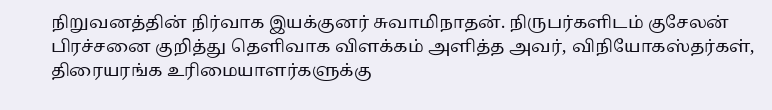நிறுவனத்தின் நிர்வாக இயக்குனர் சுவாமிநாதன். நிருபர்களிடம் குசேலன் பிரச்சனை குறித்து தெளிவாக விளக்கம் அளித்த அவர், விநியோகஸ்தர்கள், திரையரங்க உரிமையாளர்களுக்கு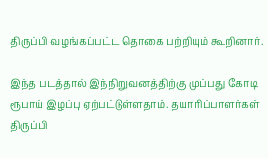திருப்பி வழங்கப்பட்ட தொகை பற்றியும் கூறினார்.

இந்த படத்தால் இந்நிறுவனத்திற்கு முப்பது கோடி ரூபாய் இழப்பு ஏற்பட்டுள்ளதாம். தயாரிப்பாளர்கள் திருப்பி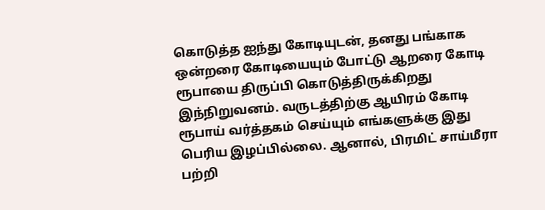கொடுத்த ஐந்து கோடியுடன், தனது பங்காக ஒன்றரை கோடியையும் போட்டு ஆறரை கோடி ரூபாயை திருப்பி கொடுத்திருக்கிறது இந்நிறுவனம். வருடத்திற்கு ஆயிரம் கோடி ரூபாய் வர்த்தகம் செய்யும் எங்களுக்கு இது பெரிய இழப்பில்லை. ஆனால், பிரமிட் சாய்மீரா பற்றி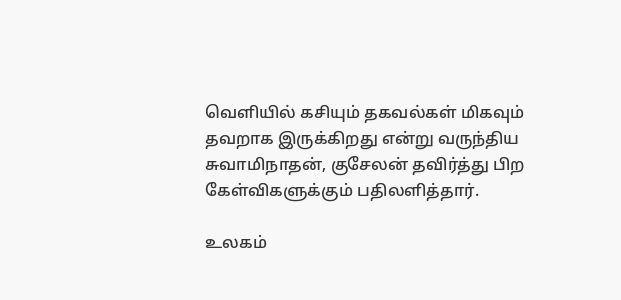வெளியில் கசியும் தகவல்கள் மிகவும் தவறாக இருக்கிறது என்று வருந்திய சுவாமிநாதன், குசேலன் தவிர்த்து பிற கேள்விகளுக்கும் பதிலளித்தார்.

உலகம்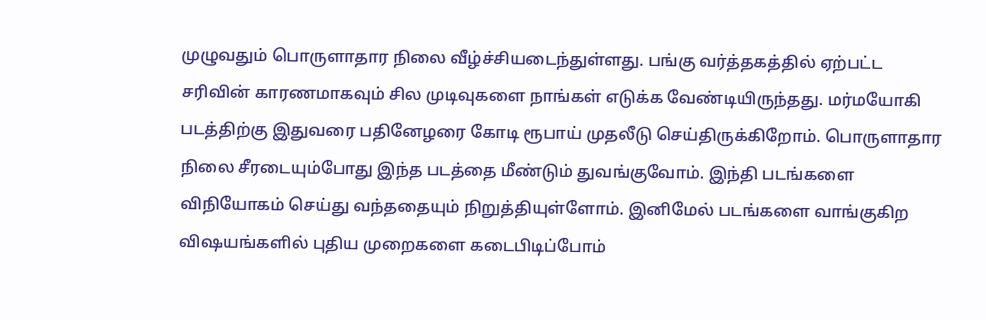முழுவதும் பொருளாதார நிலை வீழ்ச்சியடைந்துள்ளது. பங்கு வர்த்தகத்தில் ஏற்பட்ட சரிவின் காரணமாகவும் சில முடிவுகளை நாங்கள் எடுக்க வேண்டியிருந்தது. மர்மயோகி படத்திற்கு இதுவரை பதினேழரை கோடி ரூபாய் முதலீடு செய்திருக்கிறோம். பொருளாதார நிலை சீரடையும்போது இந்த படத்தை மீண்டும் துவங்குவோம். இந்தி படங்களை விநியோகம் செய்து வந்ததையும் நிறுத்தியுள்ளோம். இனிமேல் படங்களை வாங்குகிற விஷயங்களில் புதிய முறைகளை கடைபிடிப்போம்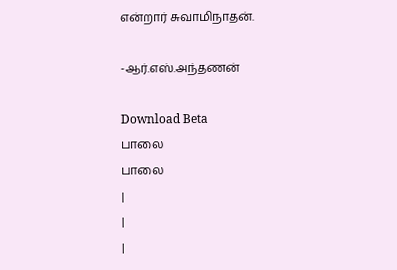என்றார் சுவாமிநாதன்.

-ஆர்.எஸ்.அந்தணன்

Download Beta
பாலை
பாலை
|
|
|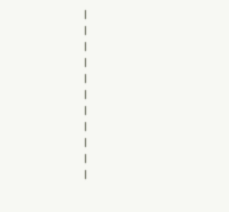|
|
|
|
|
|
|
|
|
|
|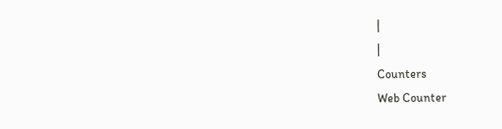|
|
Counters
Web Counter